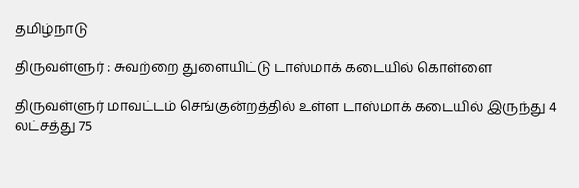தமிழ்நாடு

திருவள்ளுர் : சுவற்றை துளையிட்டு டாஸ்மாக் கடையில் கொள்ளை

திருவள்ளுர் மாவட்டம் செங்குன்றத்தில் உள்ள டாஸ்மாக் கடையில் இருந்து 4 லட்சத்து 75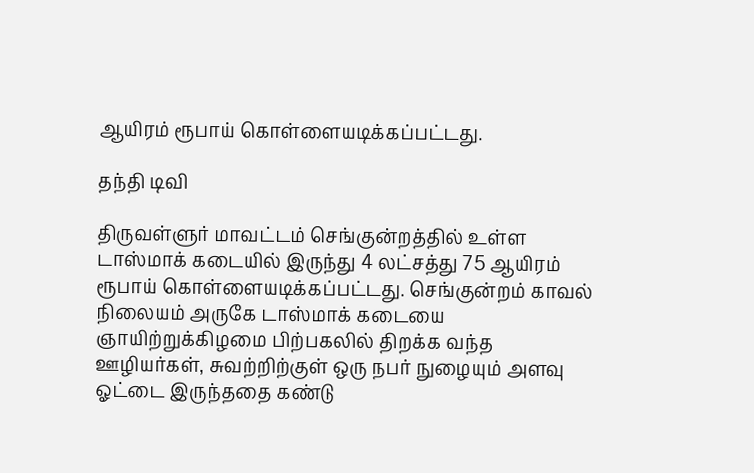ஆயிரம் ரூபாய் கொள்ளையடிக்கப்பட்டது.

தந்தி டிவி

திருவள்ளுர் மாவட்டம் செங்குன்றத்தில் உள்ள டாஸ்மாக் கடையில் இருந்து 4 லட்சத்து 75 ஆயிரம் ரூபாய் கொள்ளையடிக்கப்பட்டது. செங்குன்றம் காவல் நிலையம் அருகே டாஸ்மாக் கடையை ஞாயிற்றுக்கிழமை பிற்பகலில் திறக்க வந்த ஊழியர்கள், சுவற்றிற்குள் ஒரு நபர் நுழையும் அளவு ஓட்டை இருந்ததை கண்டு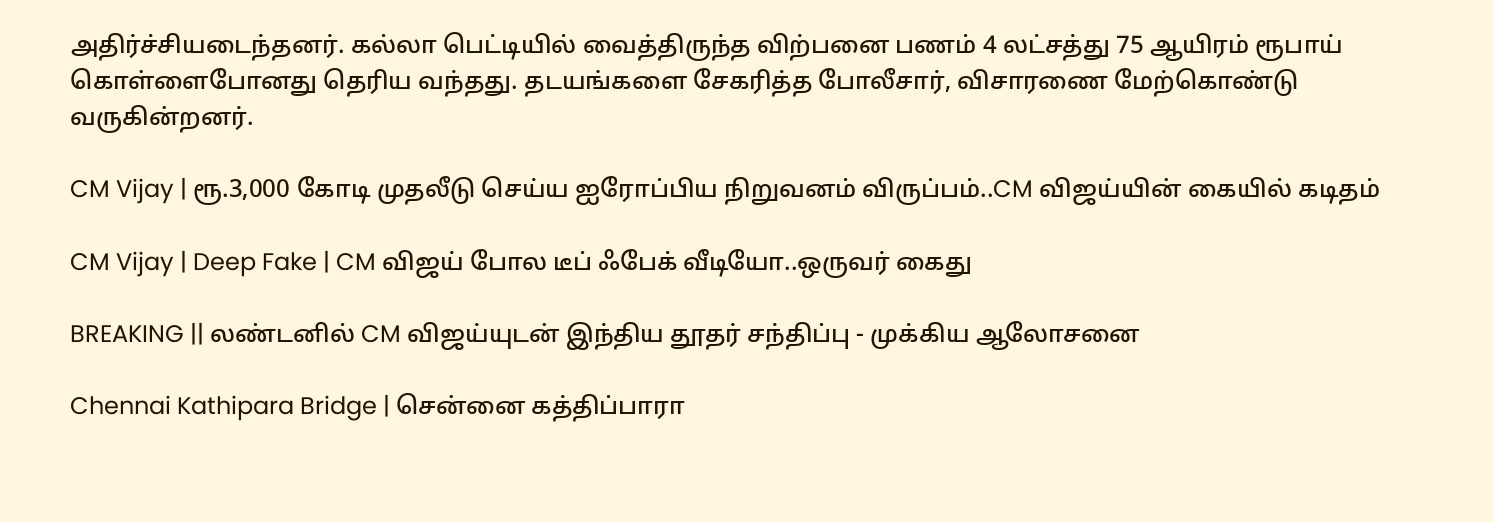அதிர்ச்சியடைந்தனர். கல்லா பெட்டியில் வைத்திருந்த விற்பனை பணம் 4 லட்சத்து 75 ஆயிரம் ரூபாய் கொள்ளைபோனது தெரிய வந்தது. தடயங்களை சேகரித்த போலீசார், விசாரணை மேற்கொண்டு வருகின்றனர்.

CM Vijay | ரூ.3,000 கோடி முதலீடு செய்ய ஐரோப்பிய நிறுவனம் விருப்பம்..CM விஜய்யின் கையில் கடிதம்

CM Vijay | Deep Fake | CM விஜய் போல டீப் ஃபேக் வீடியோ..ஒருவர் கைது

BREAKING || லண்டனில் CM விஜய்யுடன் இந்திய தூதர் சந்திப்பு - முக்கிய ஆலோசனை

Chennai Kathipara Bridge | சென்னை கத்திப்பாரா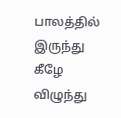பாலத்தில் இருந்து கீழே விழுந்து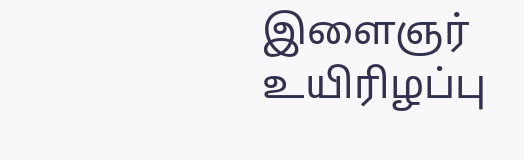இளைஞர் உயிரிழப்பு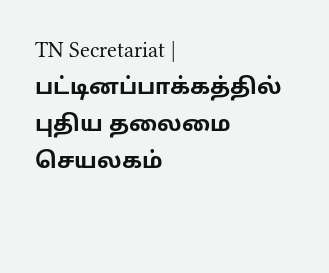TN Secretariat | பட்டினப்பாக்கத்தில் புதிய தலைமை செயலகம்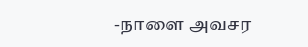-நாளை அவசர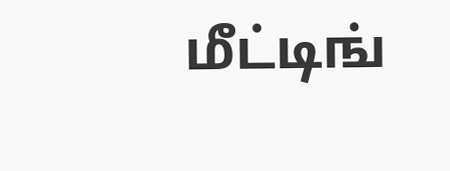மீட்டிங்